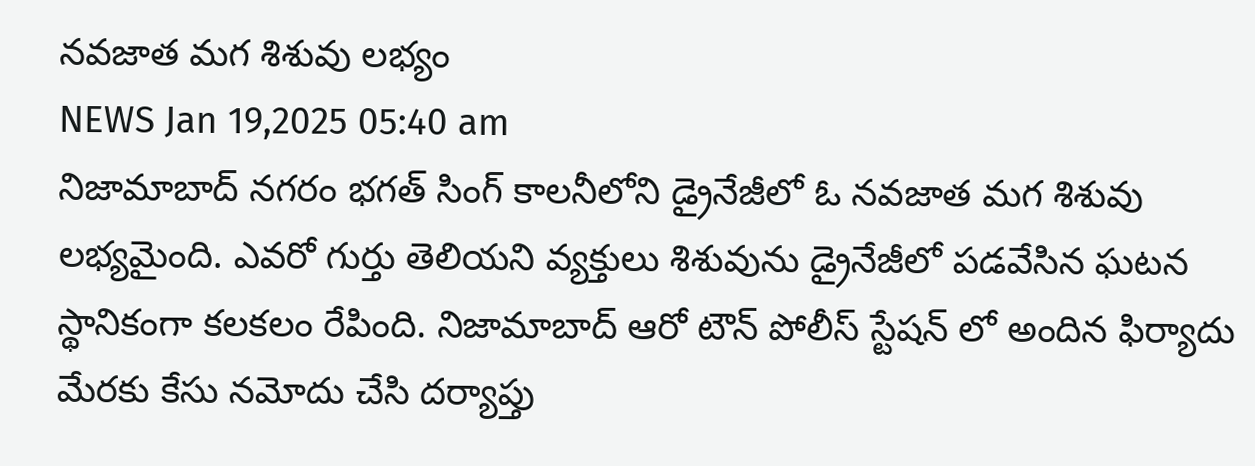నవజాత మగ శిశువు లభ్యం
NEWS Jan 19,2025 05:40 am
నిజామాబాద్ నగరం భగత్ సింగ్ కాలనీలోని డ్రైనేజీలో ఓ నవజాత మగ శిశువు లభ్యమైంది. ఎవరో గుర్తు తెలియని వ్యక్తులు శిశువును డ్రైనేజీలో పడవేసిన ఘటన స్థానికంగా కలకలం రేపింది. నిజామాబాద్ ఆరో టౌన్ పోలీస్ స్టేషన్ లో అందిన ఫిర్యాదు మేరకు కేసు నమోదు చేసి దర్యాప్తు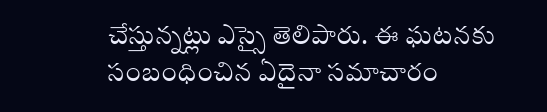చేస్తున్నట్లు ఎస్సై తెలిపారు. ఈ ఘటనకు సంబంధించిన ఏదైనా సమాచారం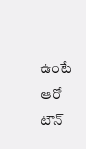ఉంటే ఆరో టౌన్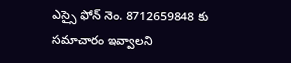ఎస్సై ఫోన్ నెం. 8712659848 కు సమాచారం ఇవ్వాలని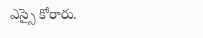ఎస్సై కోరారు.